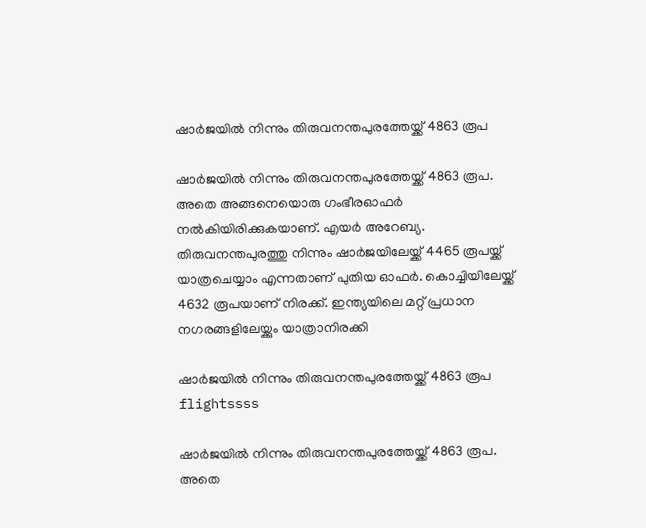ഷാര്‍ജയില്‍ നിന്നും തിരുവനന്തപുരത്തേയ്ക്ക് 4863 രൂപ

ഷാര്‍ജയില്‍ നിന്നും തിരുവനന്തപുരത്തേയ്ക്ക് 4863 രൂപ. അതെ അങ്ങനെയൊരു ഗംഭീരഓഫര്‍ നല്‍കിയിരിക്കുകയാണ്. എയര്‍ അറേബ്യ. തിരുവനന്തപുരത്തു നിന്നും ഷാര്‍ജയിലേയ്ക്ക് 4465 രൂപയ്ക്ക് യാത്രചെയ്യാം എന്നതാണ് പുതിയ ഓഫര്‍. കൊച്ചിയിലേയ്ക്ക് 4632 രൂപയാണ് നിരക്ക്. ഇന്ത്യയിലെ മറ്റ് പ്രധാന നഗരങ്ങളിലേയ്ക്കും യാത്രാനിരക്കി

ഷാര്‍ജയില്‍ നിന്നും തിരുവനന്തപുരത്തേയ്ക്ക് 4863 രൂപ
flightssss

ഷാര്‍ജയില്‍ നിന്നും തിരുവനന്തപുരത്തേയ്ക്ക് 4863 രൂപ. അതെ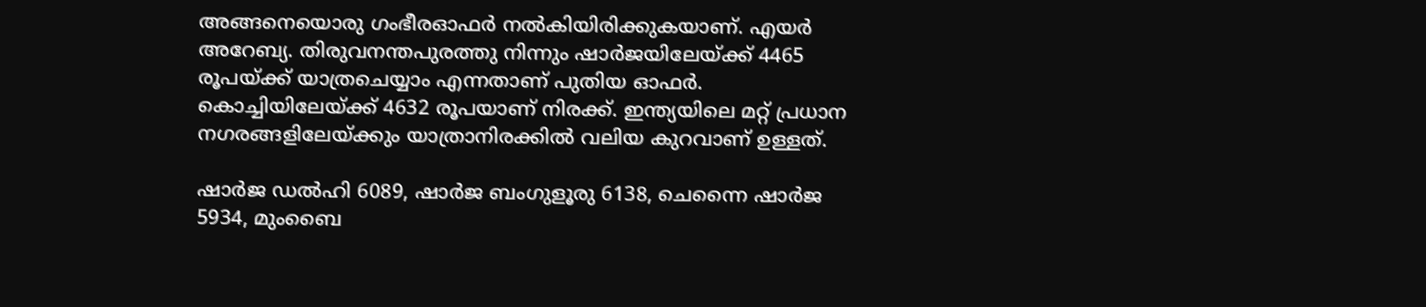അങ്ങനെയൊരു ഗംഭീരഓഫര്‍ നല്‍കിയിരിക്കുകയാണ്. എയര്‍ അറേബ്യ. തിരുവനന്തപുരത്തു നിന്നും ഷാര്‍ജയിലേയ്ക്ക് 4465 രൂപയ്ക്ക് യാത്രചെയ്യാം എന്നതാണ് പുതിയ ഓഫര്‍. കൊച്ചിയിലേയ്ക്ക് 4632 രൂപയാണ് നിരക്ക്. ഇന്ത്യയിലെ മറ്റ് പ്രധാന നഗരങ്ങളിലേയ്ക്കും യാത്രാനിരക്കില്‍ വലിയ കുറവാണ് ഉള്ളത്.

ഷാര്‍ജ ഡല്‍ഹി 6089, ഷാര്‍ജ ബംഗുളൂരു 6138, ചെന്നൈ ഷാര്‍ജ 5934, മുംബൈ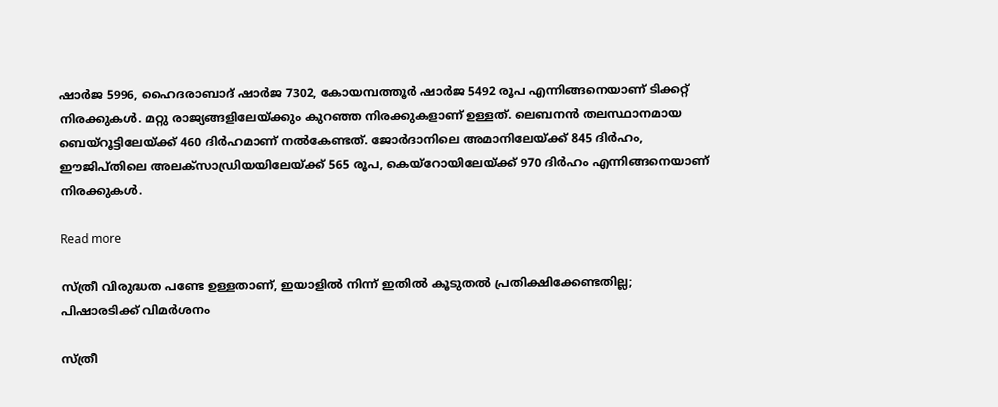ഷാര്‍ജ 5996, ഹൈദരാബാദ് ഷാര്‍ജ 7302, കോയമ്പത്തൂര്‍ ഷാര്‍ജ 5492 രൂപ എന്നിങ്ങനെയാണ് ടിക്കറ്റ് നിരക്കുകള്‍. മറ്റു രാജ്യങ്ങളിലേയ്ക്കും കുറഞ്ഞ നിരക്കുകളാണ് ഉള്ളത്. ലെബനന്‍ തലസ്ഥാനമായ ബെയ്‌റൂട്ടിലേയ്ക്ക് 460 ദിര്‍ഹമാണ് നല്‍കേണ്ടത്. ജോര്‍ദാനിലെ അമാനിലേയ്ക്ക് 845 ദിര്‍ഹം, ഈജിപ്തിലെ അലക്‌സാഡ്രിയയിലേയ്ക്ക് 565 രൂപ, കെയ്‌റോയിലേയ്ക്ക് 970 ദിര്‍ഹം എന്നിങ്ങനെയാണ് നിരക്കുകള്‍.

Read more

സ്ത്രീ വിരുദ്ധത പണ്ടേ ഉള്ളതാണ്, ഇയാളിൽ നിന്ന് ഇതിൽ കൂടുതൽ പ്രതിക്ഷിക്കേണ്ടതില്ല; പിഷാരടിക്ക് വിമർശനം

സ്ത്രീ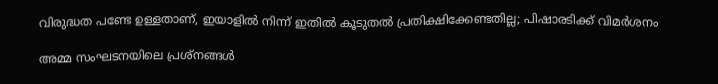വിരുദ്ധത പണ്ടേ ഉള്ളതാണ്, ഇയാളിൽ നിന്ന് ഇതിൽ കൂടുതൽ പ്രതിക്ഷിക്കേണ്ടതില്ല; പിഷാരടിക്ക് വിമർശനം

അമ്മ സംഘടനയിലെ പ്രശ്നങ്ങൾ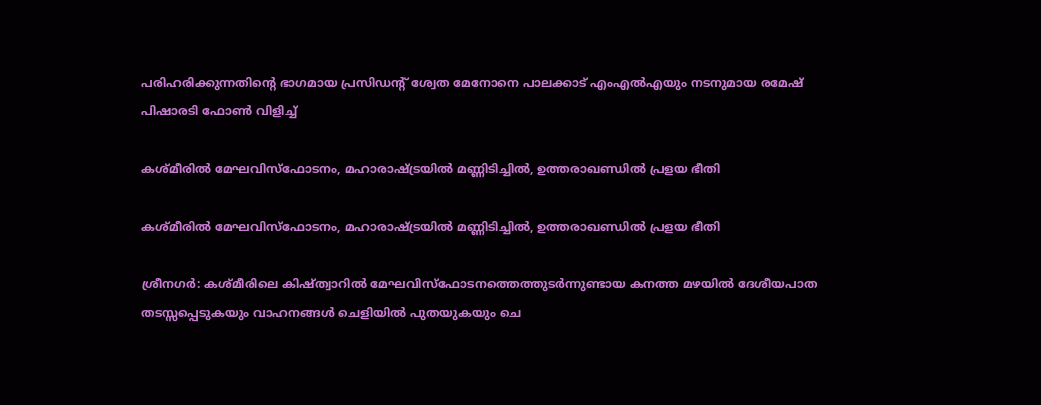പരിഹരിക്കുന്നതിന്‍റെ ഭാഗമായ പ്രസിഡന്‍റ് ശ്വേത മേനോനെ പാലക്കാട് എംഎൽഎയും നടനുമായ രമേഷ് പിഷാരടി ഫോൺ വിളിച്ച്

കശ്മീരിൽ മേഘവിസ്‌ഫോടനം, മഹാരാഷ്ട്രയിൽ മണ്ണിടിച്ചിൽ, ഉത്തരാഖണ്ഡിൽ പ്രളയ ഭീതി

കശ്മീരിൽ മേഘവിസ്‌ഫോടനം, മഹാരാഷ്ട്രയിൽ മണ്ണിടിച്ചിൽ, ഉത്തരാഖണ്ഡിൽ പ്രളയ ഭീതി

ശ്രീനഗർ: കശ്മീരിലെ കിഷ്ത്വാറിൽ മേഘവിസ്‌ഫോടനത്തെത്തുടർന്നുണ്ടായ കനത്ത മഴയിൽ ദേശീയപാത തടസ്സപ്പെടുകയും വാഹനങ്ങൾ ചെളിയിൽ പുതയുകയും ചെ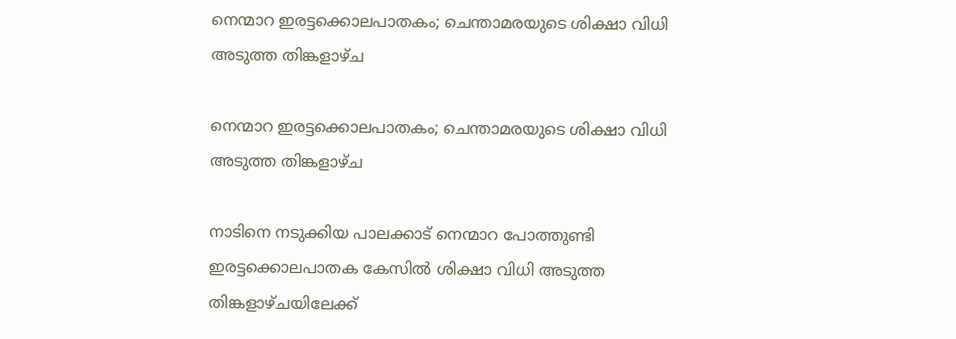നെന്മാറ ഇരട്ടക്കൊലപാതകം; ചെന്താമരയുടെ ശിക്ഷാ വിധി അടുത്ത തിങ്കളാഴ്ച

നെന്മാറ ഇരട്ടക്കൊലപാതകം; ചെന്താമരയുടെ ശിക്ഷാ വിധി അടുത്ത തിങ്കളാഴ്ച

നാടിനെ നടുക്കിയ പാലക്കാട് നെന്മാറ പോത്തുണ്ടി ഇരട്ടക്കൊലപാതക കേസിൽ ശിക്ഷാ വിധി അടുത്ത തിങ്കളാഴ്ചയിലേക്ക്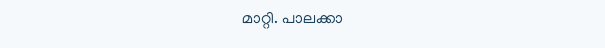മാറ്റി. പാലക്കാ